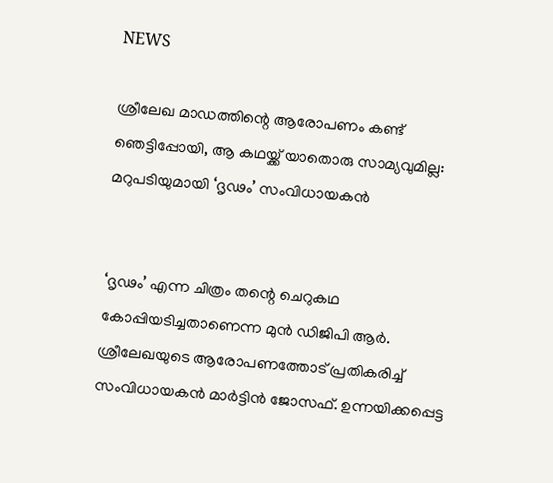NEWS

ശ്രീലേഖ മാഡത്തിന്റെ ആരോപണം കണ്ട് ഞെട്ടിപ്പോയി, ആ കഥയ്ക്ക് യാതൊരു സാമ്യവുമില്ല: മറുപടിയുമായി ‘ദൃഢം’ സംവിധായകൻ


‘ദൃഢം’ എന്ന ചിത്രം തന്റെ ചെറുകഥ കോപ്പിയടിച്ചതാണെന്ന മുൻ ഡിജിപി ആർ. ശ്രീലേഖയുടെ ആരോപണത്തോട് പ്രതികരിച്ച് സംവിധായകൻ മാർട്ടിൻ ജോസഫ്. ഉന്നയിക്കപ്പെട്ട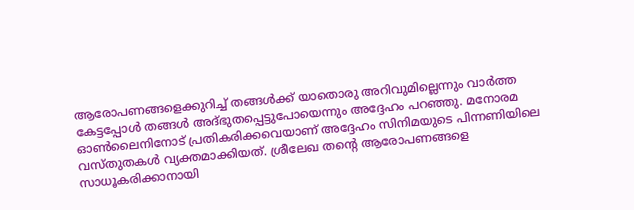ആരോപണങ്ങളെക്കുറിച്ച് തങ്ങൾക്ക് യാതൊരു അറിവുമില്ലെന്നും വാർത്ത കേട്ടപ്പോൾ തങ്ങൾ അദ്ഭുതപ്പെട്ടുപോയെന്നും അദ്ദേഹം പറഞ്ഞു. മനോരമ ഓൺലൈനിനോട് പ്രതികരിക്കവെയാണ് അദ്ദേഹം സിനിമയുടെ പിന്നണിയിലെ വസ്തുതകൾ വ്യക്തമാക്കിയത്. ശ്രീലേഖ തന്റെ ആരോപണങ്ങളെ സാധൂകരിക്കാനായി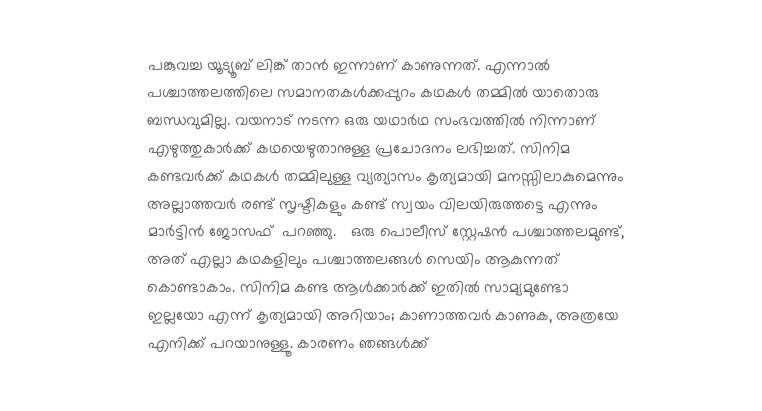പങ്കുവച്ച യൂട്യൂബ് ലിങ്ക് താൻ ഇന്നാണ് കാണുന്നത്. എന്നാൽ പശ്ചാത്തലത്തിലെ സമാനതകൾക്കപ്പുറം കഥകൾ തമ്മിൽ യാതൊരു ബന്ധവുമില്ല. വയനാട് നടന്ന ഒരു യഥാർഥ സംഭവത്തിൽ നിന്നാണ് എഴുത്തുകാർക്ക് കഥയെഴുതാനുള്ള പ്രചോദനം ലഭിച്ചത്. സിനിമ കണ്ടവർക്ക് കഥകൾ തമ്മിലുള്ള വ്യത്യാസം കൃത്യമായി മനസ്സിലാകുമെന്നും അല്ലാത്തവർ രണ്ട് സൃഷ്ടികളും കണ്ട് സ്വയം വിലയിരുത്തട്ടെ എന്നും മാർട്ടിൻ ജോസഫ്  പറഞ്ഞു.   ഒരു പൊലീസ് സ്റ്റേഷൻ പശ്ചാത്തലമുണ്ട്, അത് എല്ലാ കഥകളിലും പശ്ചാത്തലങ്ങൾ സെയിം ആകുന്നത് കൊണ്ടാകാം. സിനിമ കണ്ട ആൾക്കാർക്ക് ഇതിൽ സാമ്യമുണ്ടോ ഇല്ലയോ എന്ന് കൃത്യമായി അറിയാം; കാണാത്തവർ കാണുക, അത്രയേ എനിക്ക് പറയാനുള്ളൂ. കാരണം ഞങ്ങൾക്ക്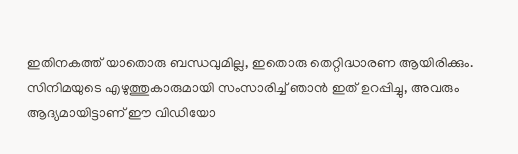ഇതിനകത്ത് യാതൊരു ബന്ധവുമില്ല, ഇതൊരു തെറ്റിദ്ധാരണ ആയിരിക്കും. സിനിമയുടെ എഴുത്തുകാരുമായി സംസാരിച്ച് ഞാൻ ഇത് ഉറപ്പിച്ചു, അവരും ആദ്യമായിട്ടാണ് ഈ വിഡിയോ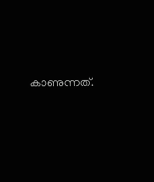കാണുന്നത്.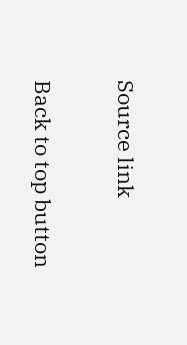Source link

Back to top button